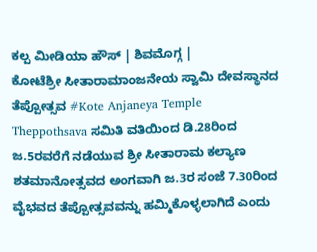ಕಲ್ಪ ಮೀಡಿಯಾ ಹೌಸ್ | ಶಿವಮೊಗ್ಗ |
ಕೋಟೆಶ್ರೀ ಸೀತಾರಾಮಾಂಜನೇಯ ಸ್ವಾಮಿ ದೇವಸ್ಥಾನದ ತೆಪ್ಪೋತ್ಸವ #Kote Anjaneya Temple Theppothsava ಸಮಿತಿ ವತಿಯಿಂದ ಡಿ.28ರಿಂದ ಜ.5ರವರೆಗೆ ನಡೆಯುವ ಶ್ರೀ ಸೀತಾರಾಮ ಕಲ್ಯಾಣ ಶತಮಾನೋತ್ಸವದ ಅಂಗವಾಗಿ ಜ.3ರ ಸಂಜೆ 7.30ರಿಂದ ವೈಭವದ ತೆಪ್ಪೋತ್ಸವವನ್ನು ಹಮ್ಮಿಕೊಳ್ಳಲಾಗಿದೆ ಎಂದು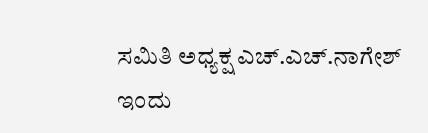ಸಮಿತಿ ಅಧ್ಯಕ್ಷ ಎಚ್.ಎಚ್.ನಾಗೇಶ್ ಇಂದು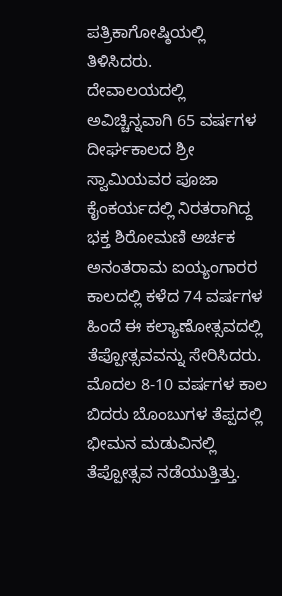ಪತ್ರಿಕಾಗೋಷ್ಠಿಯಲ್ಲಿ ತಿಳಿಸಿದರು.
ದೇವಾಲಯದಲ್ಲಿ ಅವಿಚ್ಚಿನ್ನವಾಗಿ 65 ವರ್ಷಗಳ ದೀರ್ಘಕಾಲದ ಶ್ರೀ ಸ್ವಾಮಿಯವರ ಪೂಜಾ ಕೈಂಕರ್ಯದಲ್ಲಿ ನಿರತರಾಗಿದ್ದ ಭಕ್ತ ಶಿರೋಮಣಿ ಅರ್ಚಕ ಅನಂತರಾಮ ಐಯ್ಯಂಗಾರರ ಕಾಲದಲ್ಲಿ ಕಳೆದ 74 ವರ್ಷಗಳ ಹಿಂದೆ ಈ ಕಲ್ಯಾಣೋತ್ಸವದಲ್ಲಿ ತೆಪ್ಪೋತ್ಸವವನ್ನು ಸೇರಿಸಿದರು. ಮೊದಲ 8-10 ವರ್ಷಗಳ ಕಾಲ ಬಿದರು ಬೊಂಬುಗಳ ತೆಪ್ಪದಲ್ಲಿ ಭೀಮನ ಮಡುವಿನಲ್ಲಿ ತೆಪ್ಪೋತ್ಸವ ನಡೆಯುತ್ತಿತ್ತು.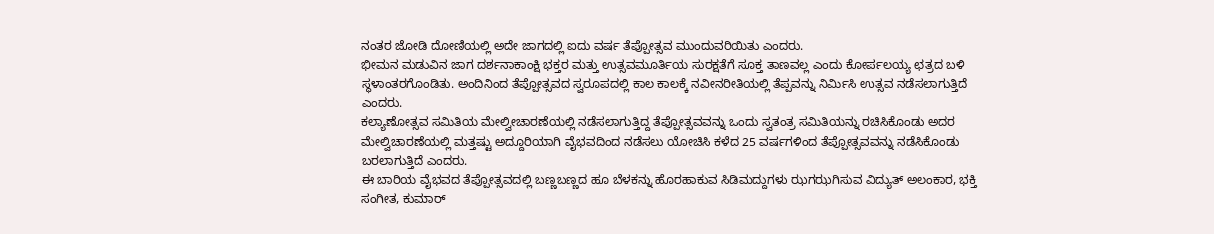ನಂತರ ಜೋಡಿ ದೋಣಿಯಲ್ಲಿ ಅದೇ ಜಾಗದಲ್ಲಿ ಐದು ವರ್ಷ ತೆಪ್ಪೋತ್ಸವ ಮುಂದುವರಿಯಿತು ಎಂದರು.
ಭೀಮನ ಮಡುವಿನ ಜಾಗ ದರ್ಶನಾಕಾಂಕ್ಷಿ ಭಕ್ತರ ಮತ್ತು ಉತ್ಸವಮೂರ್ತಿಯ ಸುರಕ್ಷತೆಗೆ ಸೂಕ್ತ ತಾಣವಲ್ಲ ಎಂದು ಕೋರ್ಪಲಯ್ಯ ಛತ್ರದ ಬಳಿ ಸ್ಥಳಾಂತರಗೊಂಡಿತು. ಅಂದಿನಿಂದ ತೆಪ್ಪೋತ್ಸವದ ಸ್ವರೂಪದಲ್ಲಿ ಕಾಲ ಕಾಲಕ್ಕೆ ನವೀನರೀತಿಯಲ್ಲಿ ತೆಪ್ಪವನ್ನು ನಿರ್ಮಿಸಿ ಉತ್ಸವ ನಡೆಸಲಾಗುತ್ತಿದೆ ಎಂದರು.
ಕಲ್ಯಾಣೋತ್ಸವ ಸಮಿತಿಯ ಮೇಲ್ವೀಚಾರಣೆಯಲ್ಲಿ ನಡೆಸಲಾಗುತ್ತಿದ್ದ ತೆಪ್ಪೋತ್ಸವವನ್ನು ಒಂದು ಸ್ವತಂತ್ರ ಸಮಿತಿಯನ್ನು ರಚಿಸಿಕೊಂಡು ಅದರ ಮೇಲ್ವಿಚಾರಣೆಯಲ್ಲಿ ಮತ್ತಷ್ಟು ಅದ್ದೂರಿಯಾಗಿ ವೈಭವದಿಂದ ನಡೆಸಲು ಯೋಚಿಸಿ ಕಳೆದ 25 ವರ್ಷಗಳಿಂದ ತೆಪ್ಪೋತ್ಸವವನ್ನು ನಡೆಸಿಕೊಂಡು ಬರಲಾಗುತ್ತಿದೆ ಎಂದರು.
ಈ ಬಾರಿಯ ವೈಭವದ ತೆಪ್ಪೋತ್ಸವದಲ್ಲಿ ಬಣ್ಣಬಣ್ಣದ ಹೂ ಬೆಳಕನ್ನು ಹೊರಹಾಕುವ ಸಿಡಿಮದ್ದುಗಳು ಝಗಝಗಿಸುವ ವಿದ್ಯುತ್ ಅಲಂಕಾರ, ಭಕ್ತಿ ಸಂಗೀತ, ಕುಮಾರ್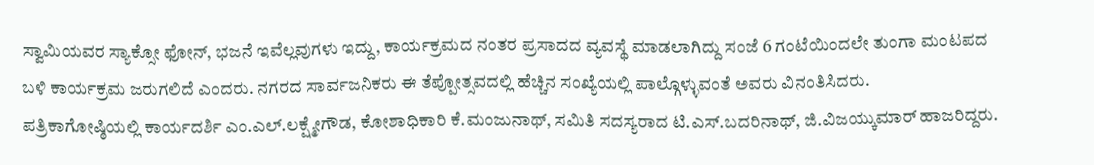ಸ್ವಾಮಿಯವರ ಸ್ಯಾಕ್ಸೋ ಫೋನ್, ಭಜನೆ ಇವೆಲ್ಲವುಗಳು ಇದ್ದು, ಕಾರ್ಯಕ್ರಮದ ನಂತರ ಪ್ರಸಾದದ ವ್ಯವಸ್ಥೆ ಮಾಡಲಾಗಿದ್ದು ಸಂಜೆ 6 ಗಂಟೆಯಿಂದಲೇ ತುಂಗಾ ಮಂಟಪದ ಬಳಿ ಕಾರ್ಯಕ್ರಮ ಜರುಗಲಿದೆ ಎಂದರು. ನಗರದ ಸಾರ್ವಜನಿಕರು ಈ ತೆಪ್ಪೋತ್ಸವದಲ್ಲಿ ಹೆಚ್ಚಿನ ಸಂಖ್ಯೆಯಲ್ಲಿ ಪಾಲ್ಗೊಳ್ಳುವಂತೆ ಅವರು ವಿನಂತಿಸಿದರು.
ಪತ್ರಿಕಾಗೋಷ್ಠಿಯಲ್ಲಿ ಕಾರ್ಯದರ್ಶಿ ಎಂ.ಎಲ್.ಲಕ್ಷ್ಮೇಗೌಡ, ಕೋಶಾಧಿಕಾರಿ ಕೆ.ಮಂಜುನಾಥ್, ಸಮಿತಿ ಸದಸ್ಯರಾದ ಟಿ.ಎಸ್.ಬದರಿನಾಥ್, ಜಿ.ವಿಜಯ್ಕುಮಾರ್ ಹಾಜರಿದ್ದರು.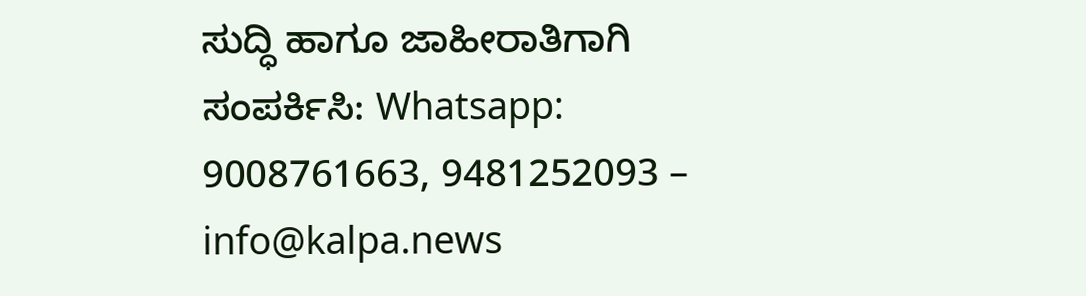ಸುದ್ಧಿ ಹಾಗೂ ಜಾಹೀರಾತಿಗಾಗಿ ಸಂಪರ್ಕಿಸಿ: Whatsapp: 9008761663, 9481252093 – info@kalpa.news